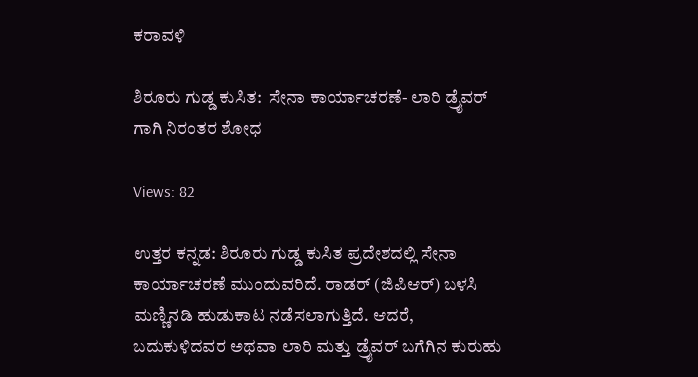ಕರಾವಳಿ

ಶಿರೂರು ಗುಡ್ಡ ಕುಸಿತ:  ಸೇನಾ ಕಾರ್ಯಾಚರಣೆ- ಲಾರಿ ಡ್ರೈವರ್ ಗಾಗಿ ನಿರಂತರ ಶೋಧ

Views: 82

ಉತ್ತರ ಕನ್ನಡ: ಶಿರೂರು ಗುಡ್ಡ ಕುಸಿತ ಪ್ರದೇಶದಲ್ಲಿ ಸೇನಾ ಕಾರ್ಯಾಚರಣೆ ಮುಂದುವರಿದೆ. ರಾಡರ್ (ಜಿಪಿಆರ್) ಬಳಸಿ ಮಣ್ಣಿನಡಿ ಹುಡುಕಾಟ ನಡೆಸಲಾಗುತ್ತಿದೆ. ಆದರೆ, ಬದುಕುಳಿದವರ ಅಥವಾ ಲಾರಿ ಮತ್ತು ಡ್ರೈವರ್ ಬಗೆಗಿನ ಕುರುಹು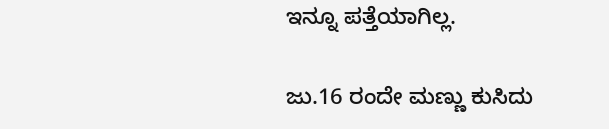ಇನ್ನೂ ಪತ್ತೆಯಾಗಿಲ್ಲ.

ಜು.16 ರಂದೇ ಮಣ್ಣು ಕುಸಿದು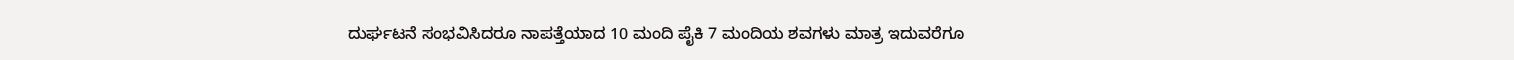ದುರ್ಘಟನೆ ಸಂಭವಿಸಿದರೂ ನಾಪತ್ತೆಯಾದ 10 ಮಂದಿ ಪೈಕಿ 7 ಮಂದಿಯ ಶವಗಳು ಮಾತ್ರ ಇದುವರೆಗೂ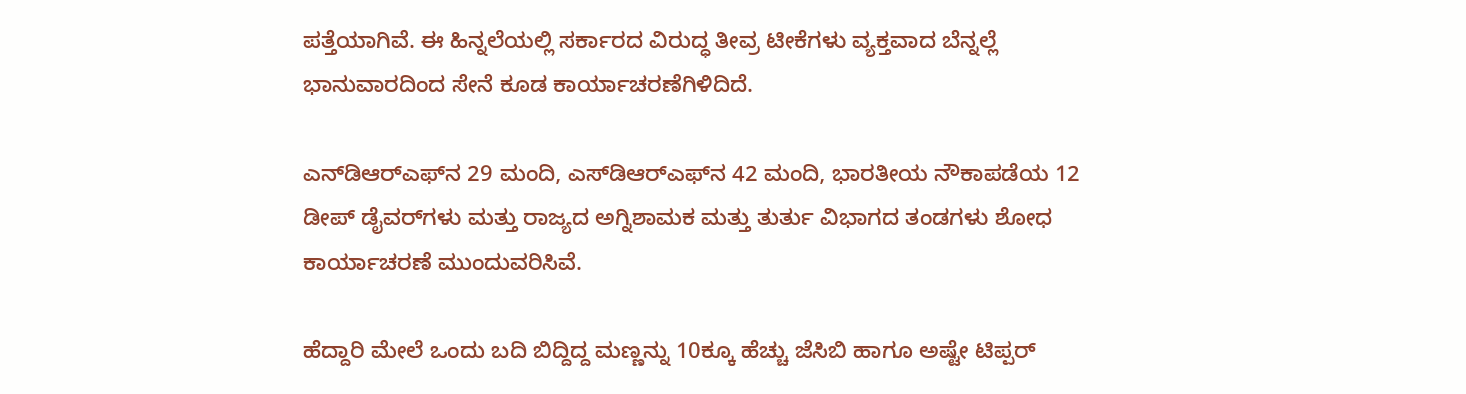ಪತ್ತೆಯಾಗಿವೆ. ಈ ಹಿನ್ನಲೆಯಲ್ಲಿ ಸರ್ಕಾರದ ವಿರುದ್ಧ ತೀವ್ರ ಟೀಕೆಗಳು ವ್ಯಕ್ತವಾದ ಬೆನ್ನಲ್ಲೆ ಭಾನುವಾರದಿಂದ ಸೇನೆ ಕೂಡ ಕಾರ್ಯಾಚರಣೆಗಿಳಿದಿದೆ.

ಎನ್‌ಡಿಆರ್‌ಎಫ್‌ನ 29 ಮಂದಿ, ಎಸ್‌ಡಿಆರ್‌ಎಫ್‌ನ 42 ಮಂದಿ, ಭಾರತೀಯ ನೌಕಾಪಡೆಯ 12 ಡೀಪ್ ಡೈವರ್‌ಗಳು ಮತ್ತು ರಾಜ್ಯದ ಅಗ್ನಿಶಾಮಕ ಮತ್ತು ತುರ್ತು ವಿಭಾಗದ ತಂಡಗಳು ಶೋಧ ಕಾರ್ಯಾಚರಣೆ ಮುಂದುವರಿಸಿವೆ.

ಹೆದ್ದಾರಿ ಮೇಲೆ ಒಂದು ಬದಿ ಬಿದ್ದಿದ್ದ ಮಣ್ಣನ್ನು 10ಕ್ಕೂ ಹೆಚ್ಚು ಜೆಸಿಬಿ ಹಾಗೂ ಅಷ್ಟೇ ಟಿಪ್ಪರ್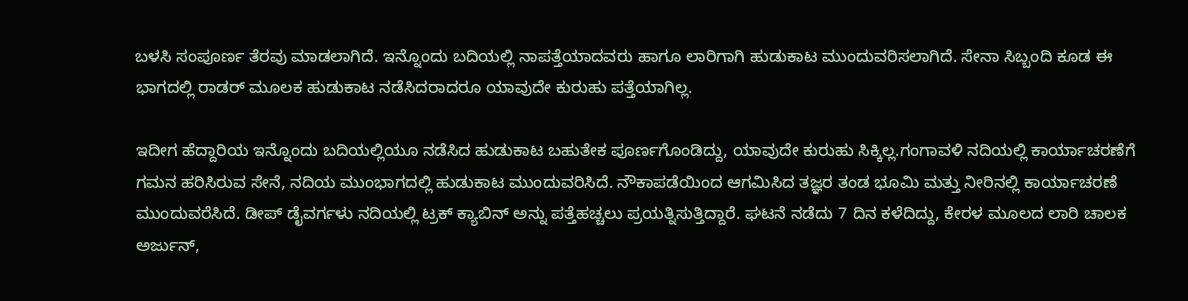ಬಳಸಿ ಸಂಪೂರ್ಣ ತೆರವು ಮಾಡಲಾಗಿದೆ. ಇನ್ನೊಂದು ಬದಿಯಲ್ಲಿ ನಾಪತ್ತೆಯಾದವರು ಹಾಗೂ ಲಾರಿಗಾಗಿ ಹುಡುಕಾಟ ಮುಂದುವರಿಸಲಾಗಿದೆ. ಸೇನಾ ಸಿಬ್ಬಂದಿ ಕೂಡ ಈ ಭಾಗದಲ್ಲಿ ರಾಡರ್ ಮೂಲಕ ಹುಡುಕಾಟ ನಡೆಸಿದರಾದರೂ ಯಾವುದೇ ಕುರುಹು ಪತ್ತೆಯಾಗಿಲ್ಲ.

ಇದೀಗ ಹೆದ್ದಾರಿಯ ಇನ್ನೊಂದು ಬದಿಯಲ್ಲಿಯೂ ನಡೆಸಿದ ಹುಡುಕಾಟ ಬಹುತೇಕ ಪೂರ್ಣಗೊಂಡಿದ್ದು, ಯಾವುದೇ ಕುರುಹು ಸಿಕ್ಕಿಲ್ಲ.ಗಂಗಾವಳಿ ನದಿಯಲ್ಲಿ ಕಾರ್ಯಾಚರಣೆಗೆ ಗಮನ ಹರಿಸಿರುವ ಸೇನೆ, ನದಿಯ ಮುಂಭಾಗದಲ್ಲಿ ಹುಡುಕಾಟ ಮುಂದುವರಿಸಿದೆ. ನೌಕಾಪಡೆಯಿಂದ ಆಗಮಿಸಿದ ತಜ್ಞರ ತಂಡ ಭೂಮಿ ಮತ್ತು ನೀರಿನಲ್ಲಿ ಕಾರ್ಯಾಚರಣೆ ಮುಂದುವರೆಸಿದೆ. ಡೀಪ್ ಡೈವರ್ಗಳು ನದಿಯಲ್ಲಿ ಟ್ರಕ್ ಕ್ಯಾಬಿನ್ ಅನ್ನು ಪತ್ತೆಹಚ್ಚಲು ಪ್ರಯತ್ನಿಸುತ್ತಿದ್ದಾರೆ. ಘಟನೆ ನಡೆದು 7 ದಿನ ಕಳೆದಿದ್ದು, ಕೇರಳ ಮೂಲದ ಲಾರಿ ಚಾಲಕ ಅರ್ಜುನ್,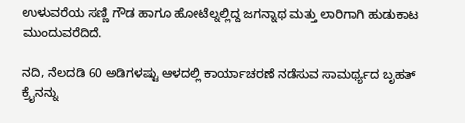ಉಳುವರೆಯ ಸಣ್ಣಿ ಗೌಡ ಹಾಗೂ ಹೋಟೆಲ್ನಲ್ಲಿದ್ದ ಜಗನ್ನಾಥ ಮತ್ತು ಲಾರಿಗಾಗಿ ಹುಡುಕಾಟ ಮುಂದುವರೆದಿದೆ.

ನದಿ, ನೆಲದಡಿ 60 ಅಡಿಗಳಷ್ಟು ಆಳದಲ್ಲಿ ಕಾರ್ಯಾಚರಣೆ ನಡೆಸುವ ಸಾಮರ್ಥ್ಯದ ಬೃಹತ್ ಕ್ರೈನನ್ನು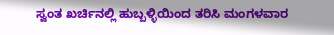ಸ್ವಂತ ಖರ್ಚಿನಲ್ಲಿ ಹುಬ್ಬಳ್ಳಿಯಿಂದ ತರಿಸಿ ಮಂಗಳವಾರ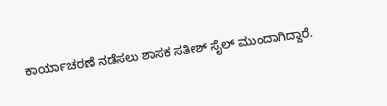ಕಾರ್ಯಾಚರಣೆ ನಡೆಸಲು ಶಾಸಕ ಸತೀಶ್ ಸೈಲ್ ಮುಂದಾಗಿದ್ದಾರೆ.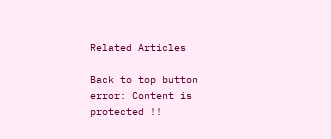Related Articles

Back to top button
error: Content is protected !!